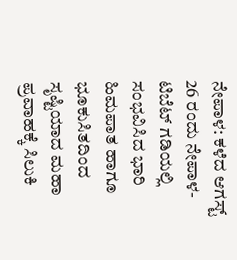ನೇಪಾಳ: ಕಳೆದ ಆಗಸ್ಟ್ 26 ರಂದು ನೇಪಾಳ-ಟಿಬೆಟ್ ಗಡಿಯಲ್ಲಿ ಸಂಭವಿಸಿದ ಭಾರಿ ಹಿಮಪಾತ ಹಾಗೂ ಭೂಕುಸಿತದಿಂದ ಸೃಷ್ಟಿಯಾದ ಮಹಾ ಪ್ರವಾಹಕ್ಕೆ ಸಿಲುಕಿ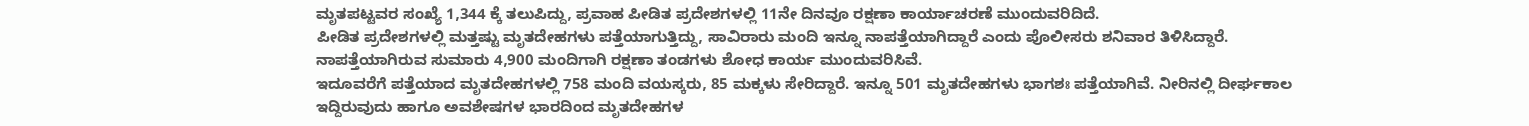ಮೃತಪಟ್ಟವರ ಸಂಖ್ಯೆ 1,344 ಕ್ಕೆ ತಲುಪಿದ್ದು, ಪ್ರವಾಹ ಪೀಡಿತ ಪ್ರದೇಶಗಳಲ್ಲಿ 11ನೇ ದಿನವೂ ರಕ್ಷಣಾ ಕಾರ್ಯಾಚರಣೆ ಮುಂದುವರಿದಿದೆ.
ಪೀಡಿತ ಪ್ರದೇಶಗಳಲ್ಲಿ ಮತ್ತಷ್ಟು ಮೃತದೇಹಗಳು ಪತ್ತೆಯಾಗುತ್ತಿದ್ದು, ಸಾವಿರಾರು ಮಂದಿ ಇನ್ನೂ ನಾಪತ್ತೆಯಾಗಿದ್ದಾರೆ ಎಂದು ಪೊಲೀಸರು ಶನಿವಾರ ತಿಳಿಸಿದ್ದಾರೆ. ನಾಪತ್ತೆಯಾಗಿರುವ ಸುಮಾರು 4,900 ಮಂದಿಗಾಗಿ ರಕ್ಷಣಾ ತಂಡಗಳು ಶೋಧ ಕಾರ್ಯ ಮುಂದುವರಿಸಿವೆ.
ಇದೂವರೆಗೆ ಪತ್ತೆಯಾದ ಮೃತದೇಹಗಳಲ್ಲಿ 758 ಮಂದಿ ವಯಸ್ಕರು, 85 ಮಕ್ಕಳು ಸೇರಿದ್ದಾರೆ. ಇನ್ನೂ 501 ಮೃತದೇಹಗಳು ಭಾಗಶಃ ಪತ್ತೆಯಾಗಿವೆ. ನೀರಿನಲ್ಲಿ ದೀರ್ಘಕಾಲ ಇದ್ದಿರುವುದು ಹಾಗೂ ಅವಶೇಷಗಳ ಭಾರದಿಂದ ಮೃತದೇಹಗಳ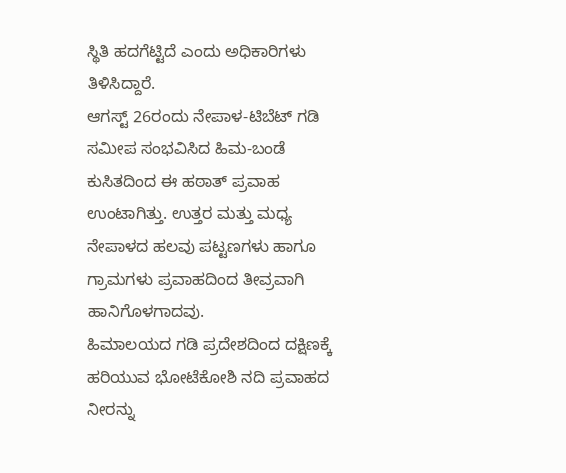ಸ್ಥಿತಿ ಹದಗೆಟ್ಟಿದೆ ಎಂದು ಅಧಿಕಾರಿಗಳು ತಿಳಿಸಿದ್ದಾರೆ.
ಆಗಸ್ಟ್ 26ರಂದು ನೇಪಾಳ-ಟಿಬೆಟ್ ಗಡಿ ಸಮೀಪ ಸಂಭವಿಸಿದ ಹಿಮ-ಬಂಡೆ ಕುಸಿತದಿಂದ ಈ ಹಠಾತ್ ಪ್ರವಾಹ ಉಂಟಾಗಿತ್ತು. ಉತ್ತರ ಮತ್ತು ಮಧ್ಯ ನೇಪಾಳದ ಹಲವು ಪಟ್ಟಣಗಳು ಹಾಗೂ ಗ್ರಾಮಗಳು ಪ್ರವಾಹದಿಂದ ತೀವ್ರವಾಗಿ ಹಾನಿಗೊಳಗಾದವು.
ಹಿಮಾಲಯದ ಗಡಿ ಪ್ರದೇಶದಿಂದ ದಕ್ಷಿಣಕ್ಕೆ ಹರಿಯುವ ಭೋಟೆಕೋಶಿ ನದಿ ಪ್ರವಾಹದ ನೀರನ್ನು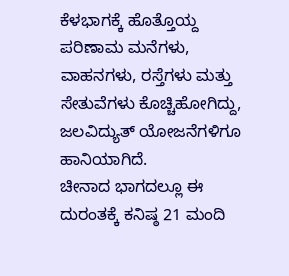ಕೆಳಭಾಗಕ್ಕೆ ಹೊತ್ತೊಯ್ದ ಪರಿಣಾಮ ಮನೆಗಳು, ವಾಹನಗಳು, ರಸ್ತೆಗಳು ಮತ್ತು ಸೇತುವೆಗಳು ಕೊಚ್ಚಿಹೋಗಿದ್ದು, ಜಲವಿದ್ಯುತ್ ಯೋಜನೆಗಳಿಗೂ ಹಾನಿಯಾಗಿದೆ.
ಚೀನಾದ ಭಾಗದಲ್ಲೂ ಈ ದುರಂತಕ್ಕೆ ಕನಿಷ್ಠ 21 ಮಂದಿ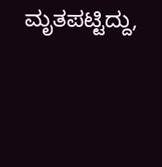ಮೃತಪಟ್ಟಿದ್ದು,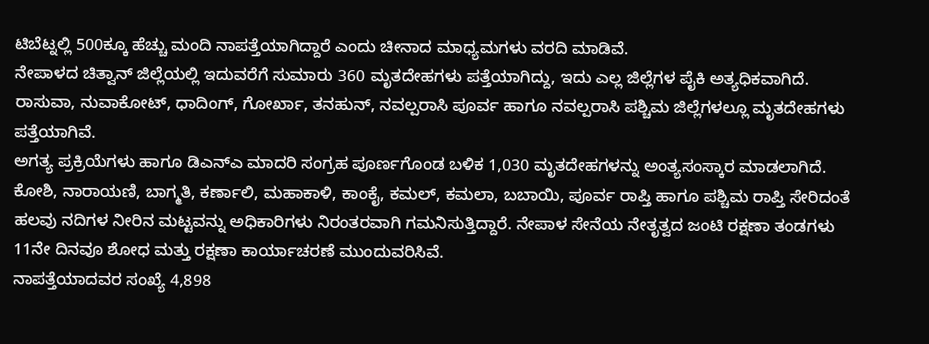ಟಿಬೆಟ್ನಲ್ಲಿ 500ಕ್ಕೂ ಹೆಚ್ಚು ಮಂದಿ ನಾಪತ್ತೆಯಾಗಿದ್ದಾರೆ ಎಂದು ಚೀನಾದ ಮಾಧ್ಯಮಗಳು ವರದಿ ಮಾಡಿವೆ.
ನೇಪಾಳದ ಚಿತ್ವಾನ್ ಜಿಲ್ಲೆಯಲ್ಲಿ ಇದುವರೆಗೆ ಸುಮಾರು 360 ಮೃತದೇಹಗಳು ಪತ್ತೆಯಾಗಿದ್ದು, ಇದು ಎಲ್ಲ ಜಿಲ್ಲೆಗಳ ಪೈಕಿ ಅತ್ಯಧಿಕವಾಗಿದೆ. ರಾಸುವಾ, ನುವಾಕೋಟ್, ಧಾದಿಂಗ್, ಗೋರ್ಖಾ, ತನಹುನ್, ನವಲ್ಪರಾಸಿ ಪೂರ್ವ ಹಾಗೂ ನವಲ್ಪರಾಸಿ ಪಶ್ಚಿಮ ಜಿಲ್ಲೆಗಳಲ್ಲೂ ಮೃತದೇಹಗಳು ಪತ್ತೆಯಾಗಿವೆ.
ಅಗತ್ಯ ಪ್ರಕ್ರಿಯೆಗಳು ಹಾಗೂ ಡಿಎನ್ಎ ಮಾದರಿ ಸಂಗ್ರಹ ಪೂರ್ಣಗೊಂಡ ಬಳಿಕ 1,030 ಮೃತದೇಹಗಳನ್ನು ಅಂತ್ಯಸಂಸ್ಕಾರ ಮಾಡಲಾಗಿದೆ.
ಕೋಶಿ, ನಾರಾಯಣಿ, ಬಾಗ್ಮತಿ, ಕರ್ಣಾಲಿ, ಮಹಾಕಾಳಿ, ಕಾಂಕೈ, ಕಮಲ್, ಕಮಲಾ, ಬಬಾಯಿ, ಪೂರ್ವ ರಾಪ್ತಿ ಹಾಗೂ ಪಶ್ಚಿಮ ರಾಪ್ತಿ ಸೇರಿದಂತೆ ಹಲವು ನದಿಗಳ ನೀರಿನ ಮಟ್ಟವನ್ನು ಅಧಿಕಾರಿಗಳು ನಿರಂತರವಾಗಿ ಗಮನಿಸುತ್ತಿದ್ದಾರೆ. ನೇಪಾಳ ಸೇನೆಯ ನೇತೃತ್ವದ ಜಂಟಿ ರಕ್ಷಣಾ ತಂಡಗಳು 11ನೇ ದಿನವೂ ಶೋಧ ಮತ್ತು ರಕ್ಷಣಾ ಕಾರ್ಯಾಚರಣೆ ಮುಂದುವರಿಸಿವೆ.
ನಾಪತ್ತೆಯಾದವರ ಸಂಖ್ಯೆ 4,898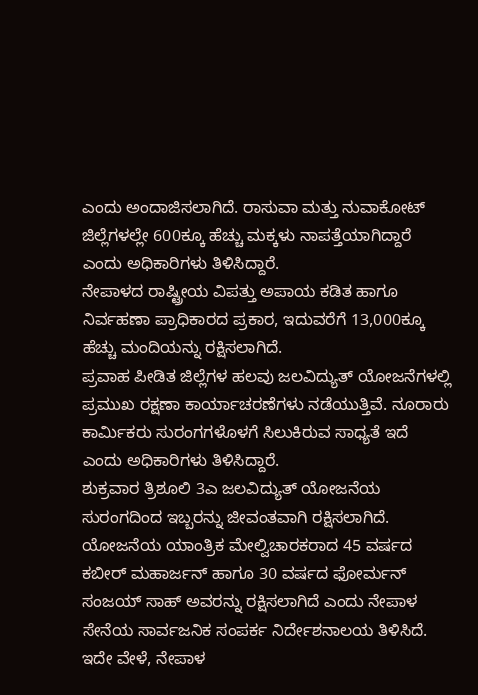ಎಂದು ಅಂದಾಜಿಸಲಾಗಿದೆ. ರಾಸುವಾ ಮತ್ತು ನುವಾಕೋಟ್ ಜಿಲ್ಲೆಗಳಲ್ಲೇ 600ಕ್ಕೂ ಹೆಚ್ಚು ಮಕ್ಕಳು ನಾಪತ್ತೆಯಾಗಿದ್ದಾರೆ ಎಂದು ಅಧಿಕಾರಿಗಳು ತಿಳಿಸಿದ್ದಾರೆ.
ನೇಪಾಳದ ರಾಷ್ಟ್ರೀಯ ವಿಪತ್ತು ಅಪಾಯ ಕಡಿತ ಹಾಗೂ ನಿರ್ವಹಣಾ ಪ್ರಾಧಿಕಾರದ ಪ್ರಕಾರ, ಇದುವರೆಗೆ 13,000ಕ್ಕೂ ಹೆಚ್ಚು ಮಂದಿಯನ್ನು ರಕ್ಷಿಸಲಾಗಿದೆ.
ಪ್ರವಾಹ ಪೀಡಿತ ಜಿಲ್ಲೆಗಳ ಹಲವು ಜಲವಿದ್ಯುತ್ ಯೋಜನೆಗಳಲ್ಲಿ ಪ್ರಮುಖ ರಕ್ಷಣಾ ಕಾರ್ಯಾಚರಣೆಗಳು ನಡೆಯುತ್ತಿವೆ. ನೂರಾರು ಕಾರ್ಮಿಕರು ಸುರಂಗಗಳೊಳಗೆ ಸಿಲುಕಿರುವ ಸಾಧ್ಯತೆ ಇದೆ ಎಂದು ಅಧಿಕಾರಿಗಳು ತಿಳಿಸಿದ್ದಾರೆ.
ಶುಕ್ರವಾರ ತ್ರಿಶೂಲಿ 3ಎ ಜಲವಿದ್ಯುತ್ ಯೋಜನೆಯ ಸುರಂಗದಿಂದ ಇಬ್ಬರನ್ನು ಜೀವಂತವಾಗಿ ರಕ್ಷಿಸಲಾಗಿದೆ. ಯೋಜನೆಯ ಯಾಂತ್ರಿಕ ಮೇಲ್ವಿಚಾರಕರಾದ 45 ವರ್ಷದ ಕಬೀರ್ ಮಹಾರ್ಜನ್ ಹಾಗೂ 30 ವರ್ಷದ ಫೋರ್ಮನ್ ಸಂಜಯ್ ಸಾಹ್ ಅವರನ್ನು ರಕ್ಷಿಸಲಾಗಿದೆ ಎಂದು ನೇಪಾಳ ಸೇನೆಯ ಸಾರ್ವಜನಿಕ ಸಂಪರ್ಕ ನಿರ್ದೇಶನಾಲಯ ತಿಳಿಸಿದೆ.
ಇದೇ ವೇಳೆ, ನೇಪಾಳ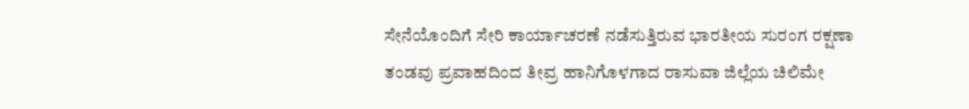ಸೇನೆಯೊಂದಿಗೆ ಸೇರಿ ಕಾರ್ಯಾಚರಣೆ ನಡೆಸುತ್ತಿರುವ ಭಾರತೀಯ ಸುರಂಗ ರಕ್ಷಣಾ ತಂಡವು ಪ್ರವಾಹದಿಂದ ತೀವ್ರ ಹಾನಿಗೊಳಗಾದ ರಾಸುವಾ ಜಿಲ್ಲೆಯ ಚಿಲಿಮೇ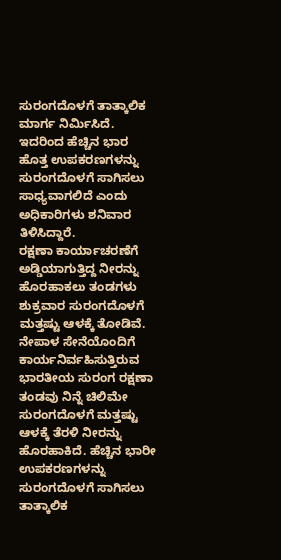ಸುರಂಗದೊಳಗೆ ತಾತ್ಕಾಲಿಕ ಮಾರ್ಗ ನಿರ್ಮಿಸಿದೆ. ಇದರಿಂದ ಹೆಚ್ಚಿನ ಭಾರ ಹೊತ್ತ ಉಪಕರಣಗಳನ್ನು ಸುರಂಗದೊಳಗೆ ಸಾಗಿಸಲು ಸಾಧ್ಯವಾಗಲಿದೆ ಎಂದು ಅಧಿಕಾರಿಗಳು ಶನಿವಾರ ತಿಳಿಸಿದ್ದಾರೆ.
ರಕ್ಷಣಾ ಕಾರ್ಯಾಚರಣೆಗೆ ಅಡ್ಡಿಯಾಗುತ್ತಿದ್ದ ನೀರನ್ನು ಹೊರಹಾಕಲು ತಂಡಗಳು ಶುಕ್ರವಾರ ಸುರಂಗದೊಳಗೆ ಮತ್ತಷ್ಟು ಆಳಕ್ಕೆ ತೋಡಿವೆ.
ನೇಪಾಳ ಸೇನೆಯೊಂದಿಗೆ ಕಾರ್ಯನಿರ್ವಹಿಸುತ್ತಿರುವ ಭಾರತೀಯ ಸುರಂಗ ರಕ್ಷಣಾ ತಂಡವು ನಿನ್ನೆ ಚಿಲಿಮೇ ಸುರಂಗದೊಳಗೆ ಮತ್ತಷ್ಟು ಆಳಕ್ಕೆ ತೆರಳಿ ನೀರನ್ನು ಹೊರಹಾಕಿದೆ. ಹೆಚ್ಚಿನ ಭಾರೀ ಉಪಕರಣಗಳನ್ನು ಸುರಂಗದೊಳಗೆ ಸಾಗಿಸಲು ತಾತ್ಕಾಲಿಕ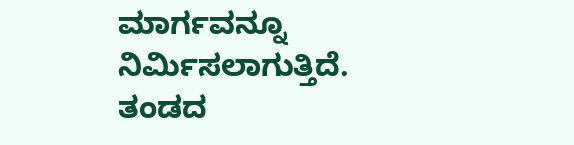ಮಾರ್ಗವನ್ನೂ ನಿರ್ಮಿಸಲಾಗುತ್ತಿದೆ.
ತಂಡದ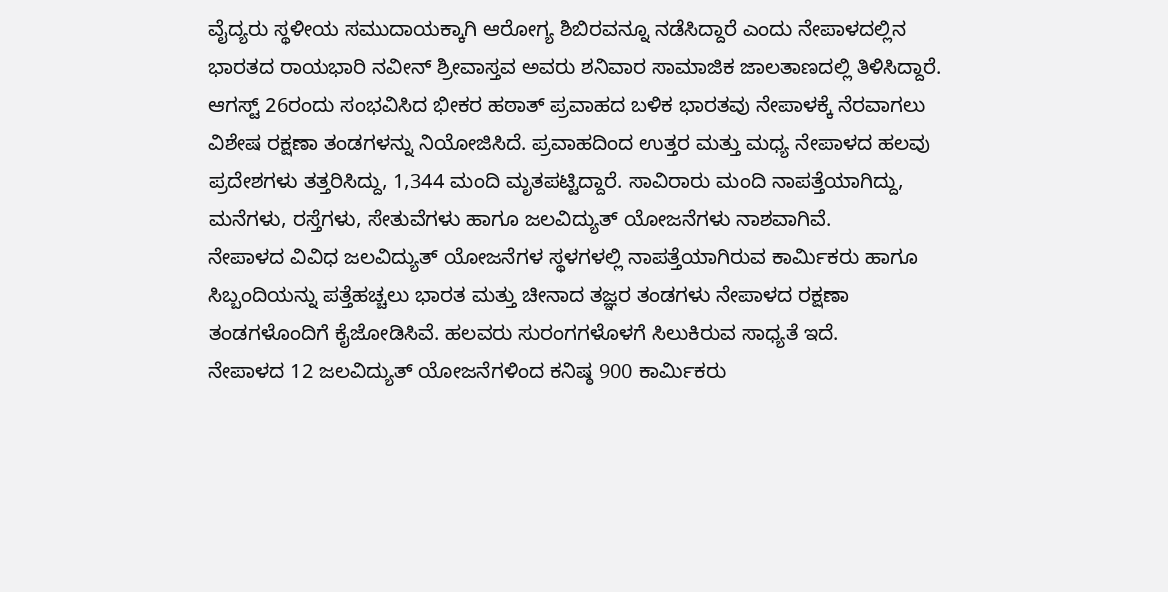ವೈದ್ಯರು ಸ್ಥಳೀಯ ಸಮುದಾಯಕ್ಕಾಗಿ ಆರೋಗ್ಯ ಶಿಬಿರವನ್ನೂ ನಡೆಸಿದ್ದಾರೆ ಎಂದು ನೇಪಾಳದಲ್ಲಿನ ಭಾರತದ ರಾಯಭಾರಿ ನವೀನ್ ಶ್ರೀವಾಸ್ತವ ಅವರು ಶನಿವಾರ ಸಾಮಾಜಿಕ ಜಾಲತಾಣದಲ್ಲಿ ತಿಳಿಸಿದ್ದಾರೆ.
ಆಗಸ್ಟ್ 26ರಂದು ಸಂಭವಿಸಿದ ಭೀಕರ ಹಠಾತ್ ಪ್ರವಾಹದ ಬಳಿಕ ಭಾರತವು ನೇಪಾಳಕ್ಕೆ ನೆರವಾಗಲು ವಿಶೇಷ ರಕ್ಷಣಾ ತಂಡಗಳನ್ನು ನಿಯೋಜಿಸಿದೆ. ಪ್ರವಾಹದಿಂದ ಉತ್ತರ ಮತ್ತು ಮಧ್ಯ ನೇಪಾಳದ ಹಲವು ಪ್ರದೇಶಗಳು ತತ್ತರಿಸಿದ್ದು, 1,344 ಮಂದಿ ಮೃತಪಟ್ಟಿದ್ದಾರೆ. ಸಾವಿರಾರು ಮಂದಿ ನಾಪತ್ತೆಯಾಗಿದ್ದು, ಮನೆಗಳು, ರಸ್ತೆಗಳು, ಸೇತುವೆಗಳು ಹಾಗೂ ಜಲವಿದ್ಯುತ್ ಯೋಜನೆಗಳು ನಾಶವಾಗಿವೆ.
ನೇಪಾಳದ ವಿವಿಧ ಜಲವಿದ್ಯುತ್ ಯೋಜನೆಗಳ ಸ್ಥಳಗಳಲ್ಲಿ ನಾಪತ್ತೆಯಾಗಿರುವ ಕಾರ್ಮಿಕರು ಹಾಗೂ ಸಿಬ್ಬಂದಿಯನ್ನು ಪತ್ತೆಹಚ್ಚಲು ಭಾರತ ಮತ್ತು ಚೀನಾದ ತಜ್ಞರ ತಂಡಗಳು ನೇಪಾಳದ ರಕ್ಷಣಾ ತಂಡಗಳೊಂದಿಗೆ ಕೈಜೋಡಿಸಿವೆ. ಹಲವರು ಸುರಂಗಗಳೊಳಗೆ ಸಿಲುಕಿರುವ ಸಾಧ್ಯತೆ ಇದೆ.
ನೇಪಾಳದ 12 ಜಲವಿದ್ಯುತ್ ಯೋಜನೆಗಳಿಂದ ಕನಿಷ್ಠ 900 ಕಾರ್ಮಿಕರು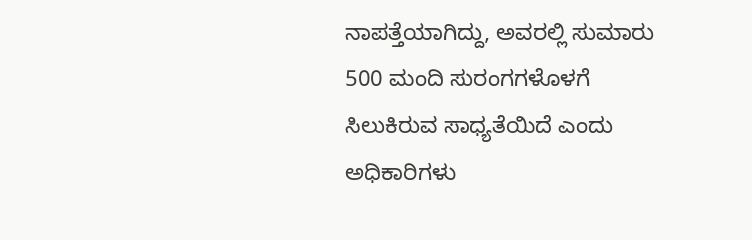ನಾಪತ್ತೆಯಾಗಿದ್ದು, ಅವರಲ್ಲಿ ಸುಮಾರು 500 ಮಂದಿ ಸುರಂಗಗಳೊಳಗೆ ಸಿಲುಕಿರುವ ಸಾಧ್ಯತೆಯಿದೆ ಎಂದು ಅಧಿಕಾರಿಗಳು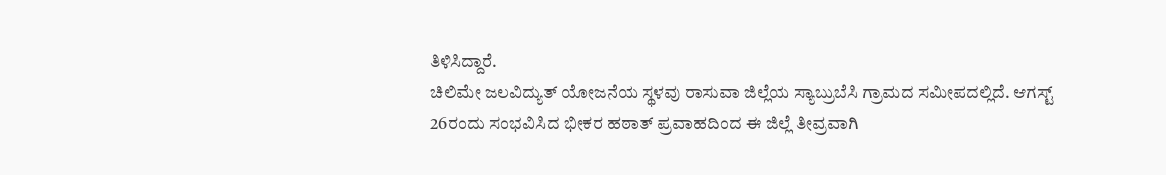ತಿಳಿಸಿದ್ದಾರೆ.
ಚಿಲಿಮೇ ಜಲವಿದ್ಯುತ್ ಯೋಜನೆಯ ಸ್ಥಳವು ರಾಸುವಾ ಜಿಲ್ಲೆಯ ಸ್ಯಾಬ್ರುಬೆಸಿ ಗ್ರಾಮದ ಸಮೀಪದಲ್ಲಿದೆ. ಆಗಸ್ಟ್ 26ರಂದು ಸಂಭವಿಸಿದ ಭೀಕರ ಹಠಾತ್ ಪ್ರವಾಹದಿಂದ ಈ ಜಿಲ್ಲೆ ತೀವ್ರವಾಗಿ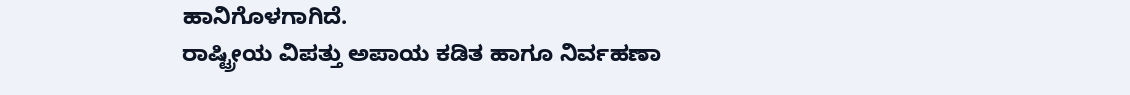ಹಾನಿಗೊಳಗಾಗಿದೆ.
ರಾಷ್ಟ್ರೀಯ ವಿಪತ್ತು ಅಪಾಯ ಕಡಿತ ಹಾಗೂ ನಿರ್ವಹಣಾ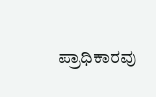ಪ್ರಾಧಿಕಾರವು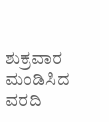ಶುಕ್ರವಾರ ಮಂಡಿಸಿದ ವರದಿ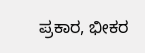ಪ್ರಕಾರ, ಭೀಕರ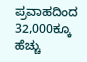ಪ್ರವಾಹದಿಂದ 32,000ಕ್ಕೂ ಹೆಚ್ಚು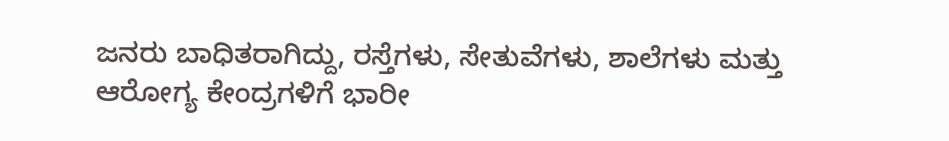ಜನರು ಬಾಧಿತರಾಗಿದ್ದು, ರಸ್ತೆಗಳು, ಸೇತುವೆಗಳು, ಶಾಲೆಗಳು ಮತ್ತು ಆರೋಗ್ಯ ಕೇಂದ್ರಗಳಿಗೆ ಭಾರೀ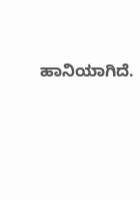ಹಾನಿಯಾಗಿದೆ.